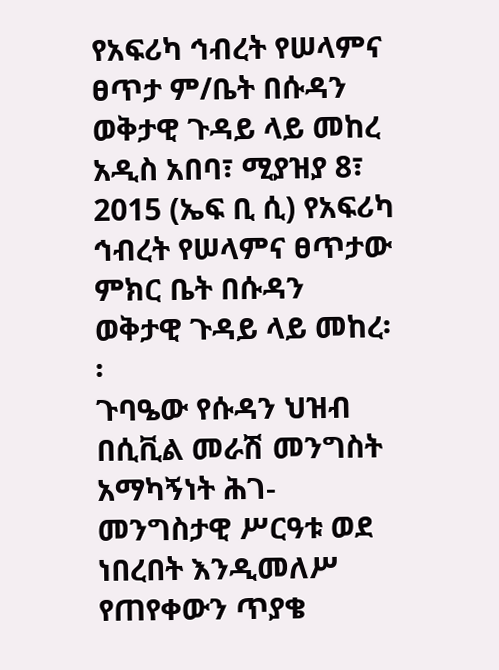የአፍሪካ ኅብረት የሠላምና ፀጥታ ም/ቤት በሱዳን ወቅታዊ ጉዳይ ላይ መከረ
አዲስ አበባ፣ ሚያዝያ 8፣ 2015 (ኤፍ ቢ ሲ) የአፍሪካ ኅብረት የሠላምና ፀጥታው ምክር ቤት በሱዳን ወቅታዊ ጉዳይ ላይ መከረ፡፡
ጉባዔው የሱዳን ህዝብ በሲቪል መራሽ መንግስት አማካኝነት ሕገ-መንግስታዊ ሥርዓቱ ወደ ነበረበት እንዲመለሥ የጠየቀውን ጥያቄ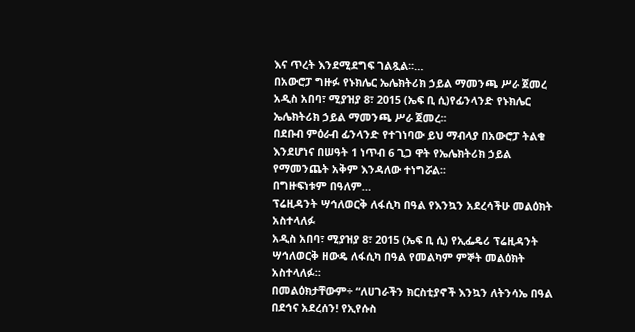እና ጥረት እንደሚደግፍ ገልጿል፡፡…
በአውሮፓ ግዙፉ የኑክሌር ኤሌክትሪክ ኃይል ማመንጫ ሥራ ጀመረ
አዲስ አበባ፣ ሚያዝያ 8፣ 2015 (ኤፍ ቢ ሲ)የፊንላንድ የኑክሌር ኤሌክትሪክ ኃይል ማመንጫ ሥራ ጀመረ፡፡
በደቡብ ምዕራብ ፊንላንድ የተገነባው ይህ ማብላያ በአውሮፓ ትልቁ እንደሆነና በሠዓት 1 ነጥብ 6 ጊጋ ዋት የኤሌክትሪክ ኃይል የማመንጨት አቅም እንዳለው ተነግሯል፡፡
በግዙፍነቱም በዓለም…
ፕሬዚዳንት ሣኅለወርቅ ለፋሲካ በዓል የእንኳን አደረሳችሁ መልዕክት አስተላለፉ
አዲስ አበባ፣ ሚያዝያ 8፣ 2015 (ኤፍ ቢ ሲ) የኢፌዴሪ ፕሬዚዳንት ሣኅለወርቅ ዘውዴ ለፋሲካ በዓል የመልካም ምኞት መልዕክት አስተላለፉ።
በመልዕክታቸውም÷ “ለሀገራችን ክርስቲያኖች እንኳን ለትንሳኤ በዓል በደኅና አደረሰን! የኢየሱስ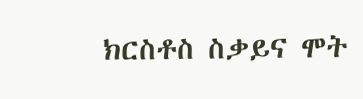ክርስቶስ ስቃይና ሞት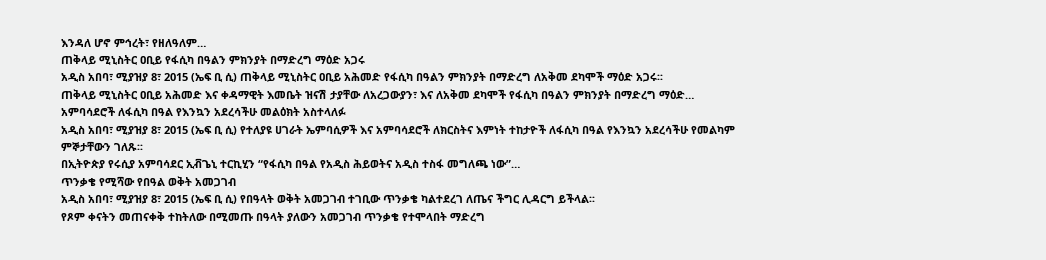እንዳለ ሆኖ ምኅረት፣ የዘለዓለም…
ጠቅላይ ሚኒስትር ዐቢይ የፋሲካ በዓልን ምክንያት በማድረግ ማዕድ አጋሩ
አዲስ አበባ፣ ሚያዝያ 8፣ 2015 (ኤፍ ቢ ሲ) ጠቅላይ ሚኒስትር ዐቢይ አሕመድ የፋሲካ በዓልን ምክንያት በማድረግ ለአቅመ ደካሞች ማዕድ አጋሩ፡፡
ጠቅላይ ሚኒስትር ዐቢይ አሕመድ እና ቀዳማዊት እመቤት ዝናሽ ታያቸው ለአረጋውያን፣ እና ለአቅመ ደካሞች የፋሲካ በዓልን ምክንያት በማድረግ ማዕድ…
አምባሳደሮች ለፋሲካ በዓል የእንኳን አደረሳችሁ መልዕክት አስተላለፉ
አዲስ አበባ፣ ሚያዝያ 8፣ 2015 (ኤፍ ቢ ሲ) የተለያዩ ሀገራት ኤምባሲዎች እና አምባሳደሮች ለክርስትና እምነት ተከታዮች ለፋሲካ በዓል የእንኳን አደረሳችሁ የመልካም ምኞታቸውን ገለጹ፡፡
በኢትዮጵያ የሩሲያ አምባሳደር ኢቭጌኒ ተርኪሂን “የፋሲካ በዓል የአዲስ ሕይወትና አዲስ ተስፋ መግለጫ ነው”…
ጥንቃቄ የሚሻው የበዓል ወቅት አመጋገብ
አዲስ አበባ፣ ሚያዝያ 8፣ 2015 (ኤፍ ቢ ሲ) የበዓላት ወቅት አመጋገብ ተገቢው ጥንቃቄ ካልተደረገ ለጤና ችግር ሊዳርግ ይችላል፡፡
የጾም ቀናትን መጠናቀቅ ተከትለው በሚመጡ በዓላት ያለውን አመጋገብ ጥንቃቄ የተሞላበት ማድረግ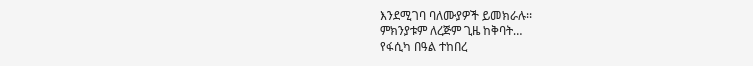እንደሚገባ ባለሙያዎች ይመክራሉ፡፡
ምክንያቱም ለረጅም ጊዜ ከቅባት…
የፋሲካ በዓል ተከበረ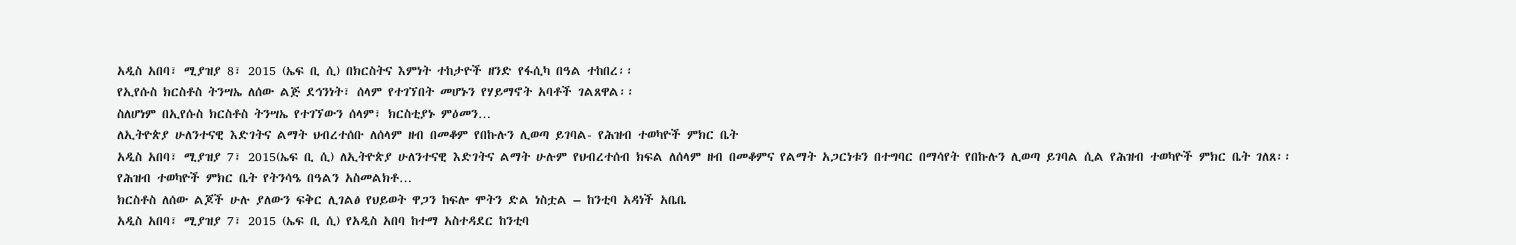አዲስ አበባ፣ ሚያዝያ 8፣ 2015 (ኤፍ ቢ ሲ) በክርስትና እምነት ተከታዮች ዘንድ የፋሲካ በዓል ተከበረ፡፡
የኢየሱስ ክርስቶስ ትንሣኤ ለሰው ልጅ ደኅንነት፣ ሰላም የተገኘበት መሆኑን የሃይማኖት አባቶች ገልጸዋል፡፡
ስለሆነም በኢየሱስ ክርስቶስ ትንሣኤ የተገኘውን ሰላም፣ ክርስቲያኑ ምዕመን…
ለኢትዮጵያ ሁለንተናዊ እድገትና ልማት ህብረተሰቡ ለሰላም ዘብ በመቆም የበኩሉን ሊወጣ ይገባል- የሕዝብ ተወካዮች ምክር ቤት
አዲስ አበባ፣ ሚያዝያ 7፣ 2015(ኤፍ ቢ ሲ) ለኢትዮጵያ ሁለንተናዊ እድገትና ልማት ሁሉም የህብረተሰብ ክፍል ለሰላም ዘብ በመቆምና የልማት አጋርነቱን በተግባር በማሳየት የበኩሉን ሊወጣ ይገባል ሲል የሕዝብ ተወካዮች ምክር ቤት ገለጸ፡፡
የሕዝብ ተወካዮች ምክር ቤት የትንሳዔ በዓልን አስመልክቶ…
ክርስቶስ ለሰው ልጆች ሁሉ ያለውን ፍቅር ሊገልፅ የህይወት ዋጋን ከፍሎ ሞትን ድል ነስቷል – ከንቲባ አዳነች አቤቤ
አዲስ አበባ፣ ሚያዝያ 7፣ 2015 (ኤፍ ቢ ሲ) የአዲስ አበባ ከተማ አስተዳደር ከንቲባ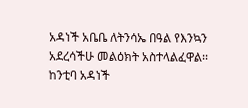አዳነች አቤቤ ለትንሳኤ በዓል የእንኳን አደረሳችሁ መልዕክት አስተላልፈዋል፡፡
ከንቲባ አዳነች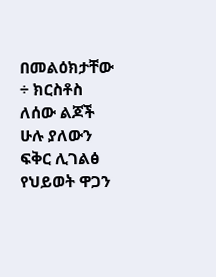በመልዕክታቸው ÷ ክርስቶስ ለሰው ልጆች ሁሉ ያለውን ፍቅር ሊገልፅ የህይወት ዋጋን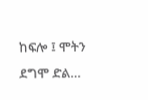ከፍሎ ፤ ሞትን ደግሞ ድል…